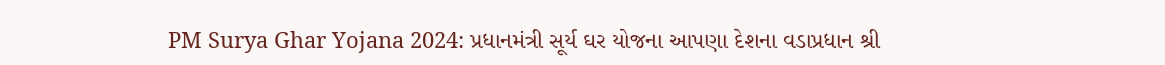PM Surya Ghar Yojana 2024: પ્રધાનમંત્રી સૂર્ય ઘર યોજના આપણા દેશના વડાપ્રધાન શ્રી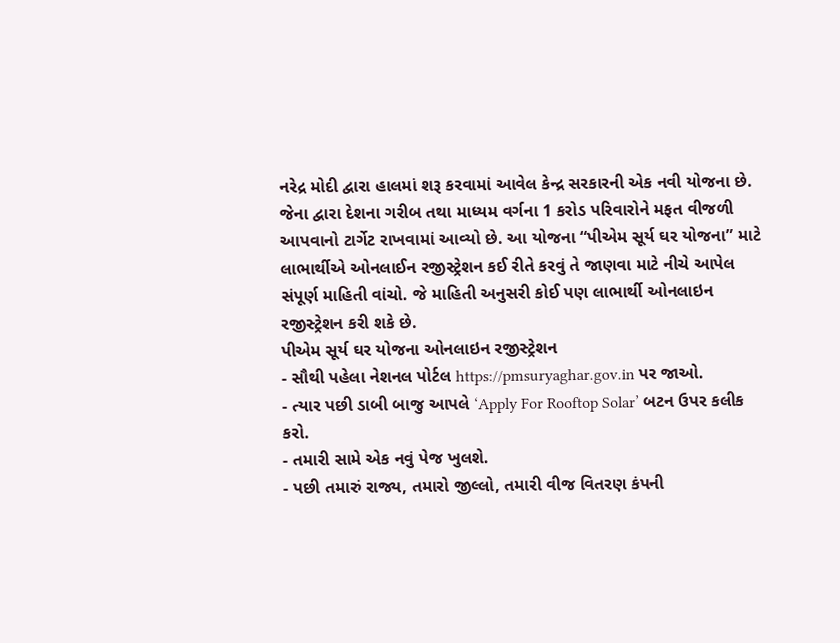નરેદ્ર મોદી દ્વારા હાલમાં શરૂ કરવામાં આવેલ કેન્દ્ર સરકારની એક નવી યોજના છે. જેના દ્વારા દેશના ગરીબ તથા માધ્યમ વર્ગના 1 કરોડ પરિવારોને મફત વીજળી આપવાનો ટાર્ગેટ રાખવામાં આવ્યો છે. આ યોજના “પીએમ સૂર્ય ઘર યોજના” માટે લાભાર્થીએ ઓનલાઈન રજીસ્ટ્રેશન કઈ રીતે કરવું તે જાણવા માટે નીચે આપેલ સંપૂર્ણ માહિતી વાંચો. જે માહિતી અનુસરી કોઈ પણ લાભાર્થી ઓનલાઇન રજીસ્ટ્રેશન કરી શકે છે.
પીએમ સૂર્ય ઘર યોજના ઓનલાઇન રજીસ્ટ્રેશન
- સૌથી પહેલા નેશનલ પોર્ટલ https://pmsuryaghar.gov.in પર જાઓ.
- ત્યાર પછી ડાબી બાજુ આપલે ‘Apply For Rooftop Solar’ બટન ઉપર કલીક કરો.
- તમારી સામે એક નવું પેજ ખુલશે.
- પછી તમારું રાજ્ય, તમારો જીલ્લો, તમારી વીજ વિતરણ કંપની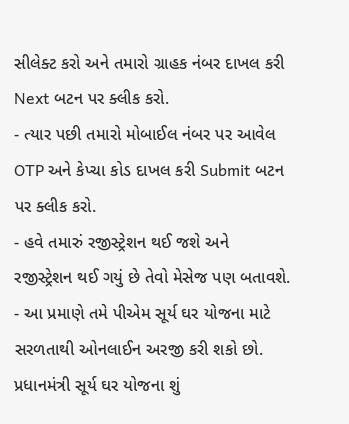સીલેક્ટ કરો અને તમારો ગ્રાહક નંબર દાખલ કરી Next બટન પર ક્લીક કરો.
- ત્યાર પછી તમારો મોબાઈલ નંબર પર આવેલ OTP અને કેપ્ચા કોડ દાખલ કરી Submit બટન પર ક્લીક કરો.
- હવે તમારું રજીસ્ટ્રેશન થઈ જશે અને રજીસ્ટ્રેશન થઈ ગયું છે તેવો મેસેજ પણ બતાવશે.
- આ પ્રમાણે તમે પીએમ સૂર્ય ઘર યોજના માટે સરળતાથી ઓનલાઈન અરજી કરી શકો છો.
પ્રધાનમંત્રી સૂર્ય ઘર યોજના શું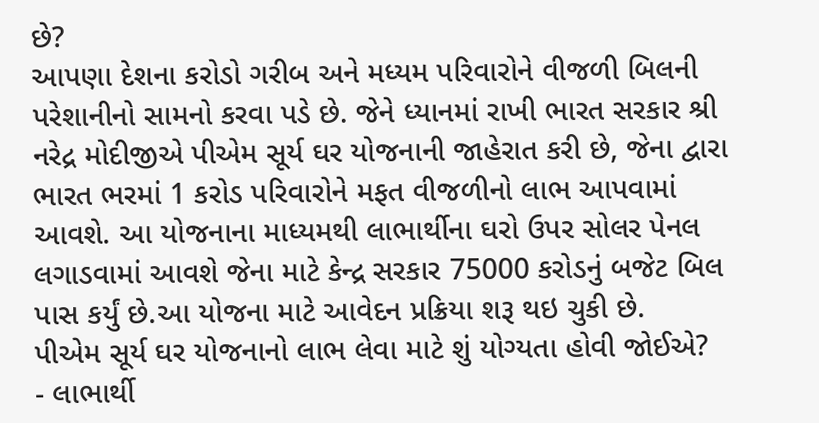છે?
આપણા દેશના કરોડો ગરીબ અને મધ્યમ પરિવારોને વીજળી બિલની પરેશાનીનો સામનો કરવા પડે છે. જેને ધ્યાનમાં રાખી ભારત સરકાર શ્રી નરેદ્ર મોદીજીએ પીએમ સૂર્ય ઘર યોજનાની જાહેરાત કરી છે, જેના દ્વારા ભારત ભરમાં 1 કરોડ પરિવારોને મફત વીજળીનો લાભ આપવામાં આવશે. આ યોજનાના માધ્યમથી લાભાર્થીના ઘરો ઉપર સોલર પેનલ લગાડવામાં આવશે જેના માટે કેન્દ્ર સરકાર 75000 કરોડનું બજેટ બિલ પાસ કર્યું છે.આ યોજના માટે આવેદન પ્રક્રિયા શરૂ થઇ ચુકી છે.
પીએમ સૂર્ય ઘર યોજનાનો લાભ લેવા માટે શું યોગ્યતા હોવી જોઈએ?
- લાભાર્થી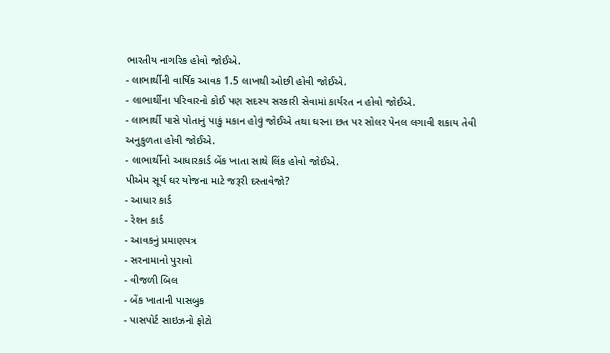ભારતીય નાગરિક હોવો જોઈએ.
- લાભાર્થીની વાર્ષિક આવક 1.5 લાખથી ઓછી હોવી જોઈએ.
- લાભાર્થીના પરિવારનો કોઈ પણ સદસ્ય સરકારી સેવામાં કાર્યરત ન હોવો જોઈએ.
- લાભાર્થી પાસે પોતાનું પાકું મકાન હોવું જોઈએ તથા ઘરના છત પર સોલર પેનલ લગાવી શકાય તેવી અનુકુળતા હોવી જોઈએ.
- લાભાર્થીનો આધારકાર્ડ બેંક ખાતા સાથે લિંક હોવો જોઈએ.
પીએમ સૂર્ય ઘર યોજના માટે જરૂરી દસ્તાવેજો?
- આધાર કાર્ડ
- રેશન કાર્ડ
- આવકનું પ્રમાણપત્ર
- સરનામાનો પુરાવો
- વીજળી બિલ
- બેંક ખાતાની પાસબુક
- પાસપોર્ટ સાઇઝનો ફોટો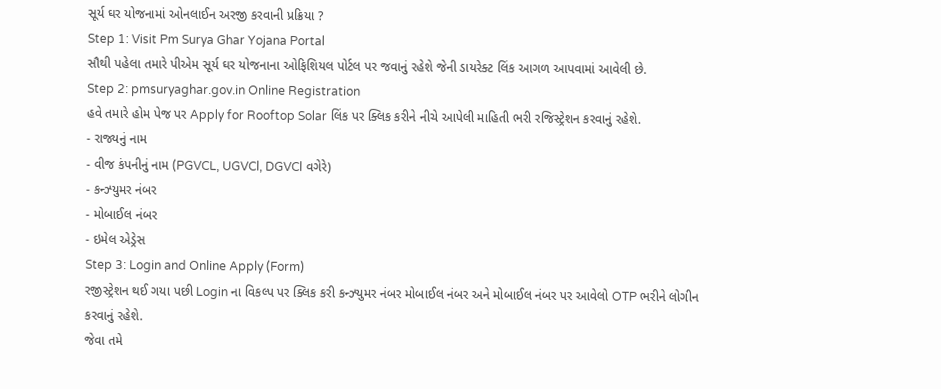સૂર્ય ઘર યોજનામાં ઓનલાઈન અરજી કરવાની પ્રક્રિયા ?
Step 1: Visit Pm Surya Ghar Yojana Portal
સૌથી પહેલા તમારે પીએમ સૂર્ય ઘર યોજનાના ઓફિશિયલ પોર્ટલ પર જવાનું રહેશે જેની ડાયરેક્ટ લિંક આગળ આપવામાં આવેલી છે.
Step 2: pmsuryaghar.gov.in Online Registration
હવે તમારે હોમ પેજ પર Apply for Rooftop Solar લિંક પર ક્લિક કરીને નીચે આપેલી માહિતી ભરી રજિસ્ટ્રેશન કરવાનું રહેશે.
- રાજ્યનું નામ
- વીજ કંપનીનું નામ (PGVCL, UGVCl, DGVCl વગેરે)
- કન્ઝ્યુમર નંબર
- મોબાઈલ નંબર
- ઇમેલ એડ્રેસ
Step 3: Login and Online Apply (Form)
રજીસ્ટ્રેશન થઈ ગયા પછી Login ના વિકલ્પ પર ક્લિક કરી કન્ઝ્યુમર નંબર મોબાઈલ નંબર અને મોબાઈલ નંબર પર આવેલો OTP ભરીને લોગીન કરવાનું રહેશે.
જેવા તમે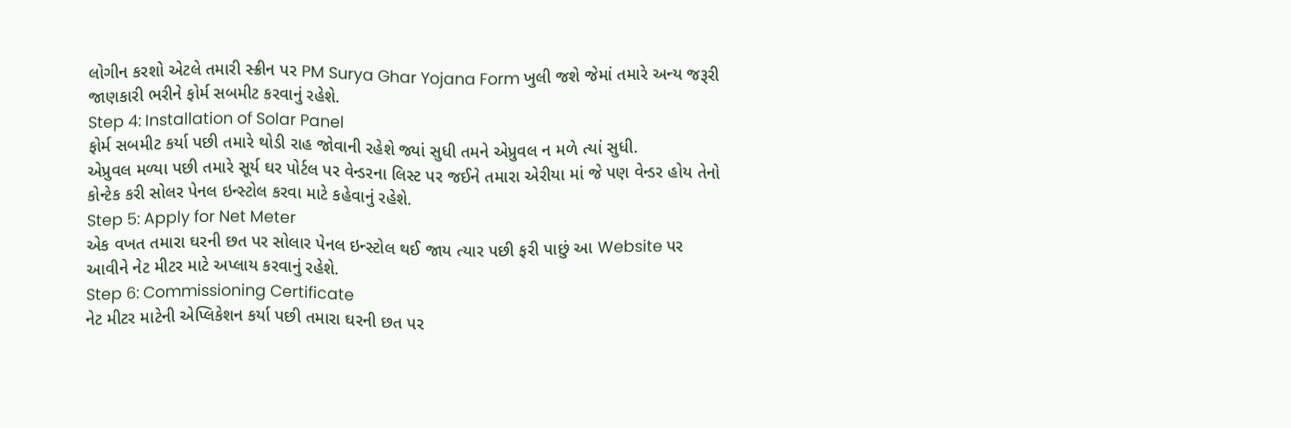લોગીન કરશો એટલે તમારી સ્ક્રીન પર PM Surya Ghar Yojana Form ખુલી જશે જેમાં તમારે અન્ય જરૂરી જાણકારી ભરીને ફોર્મ સબમીટ કરવાનું રહેશે.
Step 4: Installation of Solar Panel
ફોર્મ સબમીટ કર્યા પછી તમારે થોડી રાહ જોવાની રહેશે જ્યાં સુધી તમને એપ્રુવલ ન મળે ત્યાં સુધી.
એપ્રુવલ મળ્યા પછી તમારે સૂર્ય ઘર પોર્ટલ પર વેન્ડરના લિસ્ટ પર જઈને તમારા એરીયા માં જે પણ વેન્ડર હોય તેનો કોન્ટેક કરી સોલર પેનલ ઇન્સ્ટોલ કરવા માટે કહેવાનું રહેશે.
Step 5: Apply for Net Meter
એક વખત તમારા ઘરની છત પર સોલાર પેનલ ઇન્સ્ટોલ થઈ જાય ત્યાર પછી ફરી પાછું આ Website પર આવીને નેટ મીટર માટે અપ્લાય કરવાનું રહેશે.
Step 6: Commissioning Certificate
નેટ મીટર માટેની એપ્લિકેશન કર્યા પછી તમારા ઘરની છત પર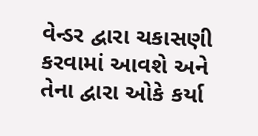વેન્ડર દ્વારા ચકાસણી કરવામાં આવશે અને તેના દ્વારા ઓકે કર્યા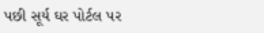પછી સૂર્ય ઘર પોર્ટલ પર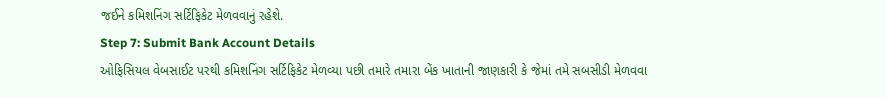જઈને કમિશનિંગ સર્ટિફિકેટ મેળવવાનું રહેશે.
Step 7: Submit Bank Account Details
ઓફિસિયલ વેબસાઈટ પરથી કમિશનિંગ સર્ટિફિકેટ મેળવ્યા પછી તમારે તમારા બેંક ખાતાની જાણકારી કે જેમાં તમે સબસીડી મેળવવા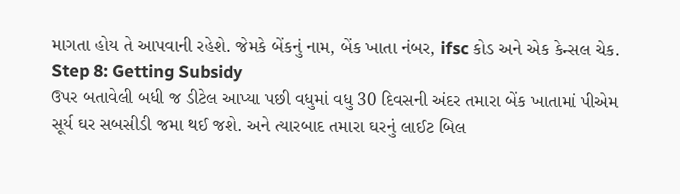માગતા હોય તે આપવાની રહેશે. જેમકે બેંકનું નામ, બેંક ખાતા નંબર, ifsc કોડ અને એક કેન્સલ ચેક.
Step 8: Getting Subsidy
ઉપર બતાવેલી બધી જ ડીટેલ આપ્યા પછી વધુમાં વધુ 30 દિવસની અંદર તમારા બેંક ખાતામાં પીએમ સૂર્ય ઘર સબસીડી જમા થઈ જશે. અને ત્યારબાદ તમારા ઘરનું લાઈટ બિલ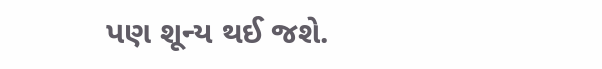પણ શૂન્ય થઈ જશે.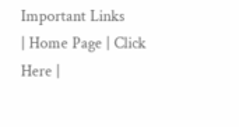Important Links
| Home Page | Click Here |